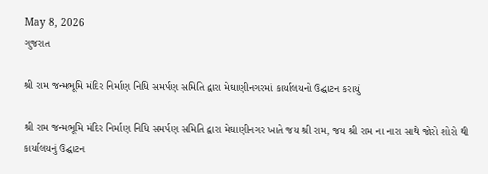May 8, 2026
ગુજરાત

શ્રી રામ જન્મભૂમિ મંદિર નિર્માણ નિધિ સમર્પણ સમિતિ દ્વારા મેઘાણીનગરમાં કાર્યાલયનો ઉદ્ઘાટન કરાયું

શ્રી રામ જન્મભૂમિ મંદિર નિર્માણ નિધિ સમર્પણ સમિતિ દ્વારા મેઘાણીનગર ખાતે જય શ્રી રામ, જય શ્રી રામ ના નારા સાથે જોરો શોરો થી કાર્યાલયનું ઉદ્ઘાટન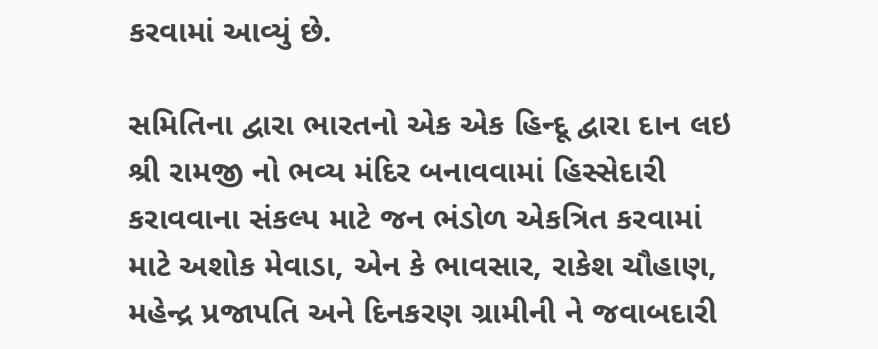કરવામાં આવ્યું છે.

સમિતિના દ્વારા ભારતનો એક એક હિન્દૂ દ્વારા દાન લઇ શ્રી રામજી નો ભવ્ય મંદિર બનાવવામાં હિસ્સેદારી કરાવવાના સંકલ્પ માટે જન ભંડોળ એકત્રિત કરવામાં માટે અશોક મેવાડા, એન કે ભાવસાર, રાકેશ ચૌહાણ, મહેન્દ્ર પ્રજાપતિ અને દિનકરણ ગ્રામીની ને જવાબદારી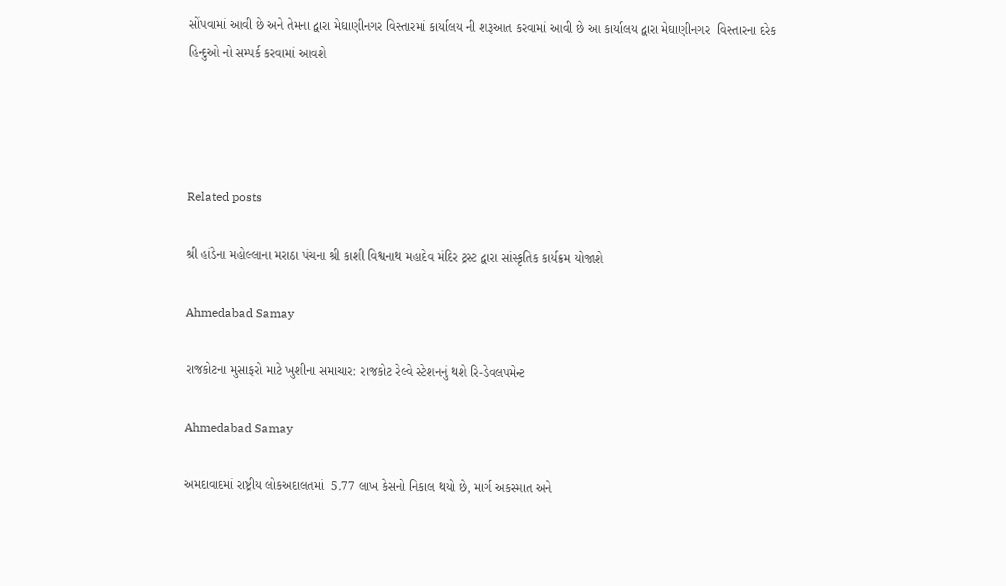સોંપવામાં આવી છે અને તેમના દ્વારા મેઘાણીનગર વિસ્તારમાં કાર્યાલય ની શરૂઆત કરવામાં આવી છે આ કાર્યાલય દ્વારા મેઘાણીનગર  વિસ્તારના દરેક હિન્દુઓ નો સમ્પર્ક કરવામાં આવશે




Related posts

શ્રી હાંડેના મહોલ્લાના મરાઠા પંચના શ્રી કાશી વિશ્વનાથ મહાદેવ મંદિર ટ્રસ્ટ દ્વારા સાંસ્કૃતિક કાર્યક્રમ યોજાશે

Ahmedabad Samay

રાજકોટના મુસાફરો માટે ખુશીના સમાચાર: રાજકોટ રેલ્વે સ્ટેશનનું થશે રિ-ડેવલપમેન્ટ

Ahmedabad Samay

અમદાવાદમાં રાષ્ટ્રીય લોકઅદાલતમાં  5.77 લાખ કેસનો નિકાલ થયો છે, માર્ગ અકસ્માત અને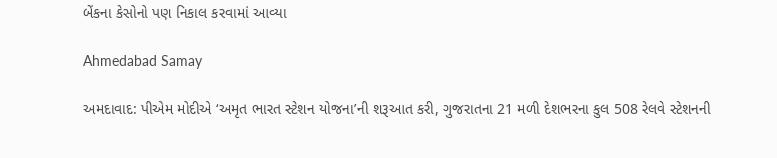બેંકના કેસોનો પણ નિકાલ કરવામાં આવ્યા

Ahmedabad Samay

અમદાવાદ: પીએમ મોદીએ ‘અમૃત ભારત સ્ટેશન યોજના’ની શરૂઆત કરી, ગુજરાતના 21 મળી દેશભરના કુલ 508 રેલવે સ્ટેશનની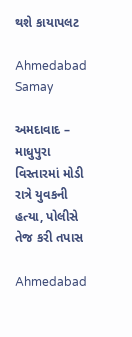થશે કાયાપલટ

Ahmedabad Samay

અમદાવાદ – માધુપુરા વિસ્તારમાં મોડી રાત્રે યુવકની હત્યા, પોલીસે તેજ કરી તપાસ

Ahmedabad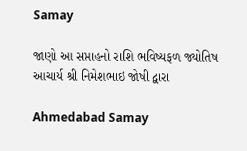Samay

જાણો આ સપ્તાહનો રાશિ ભવિષ્યફળ જ્યોતિષ આચાર્ય શ્રી નિમેશભાઇ જોષી દ્વારા

Ahmedabad Samay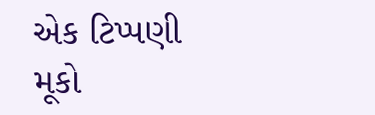એક ટિપ્પણી મૂકો